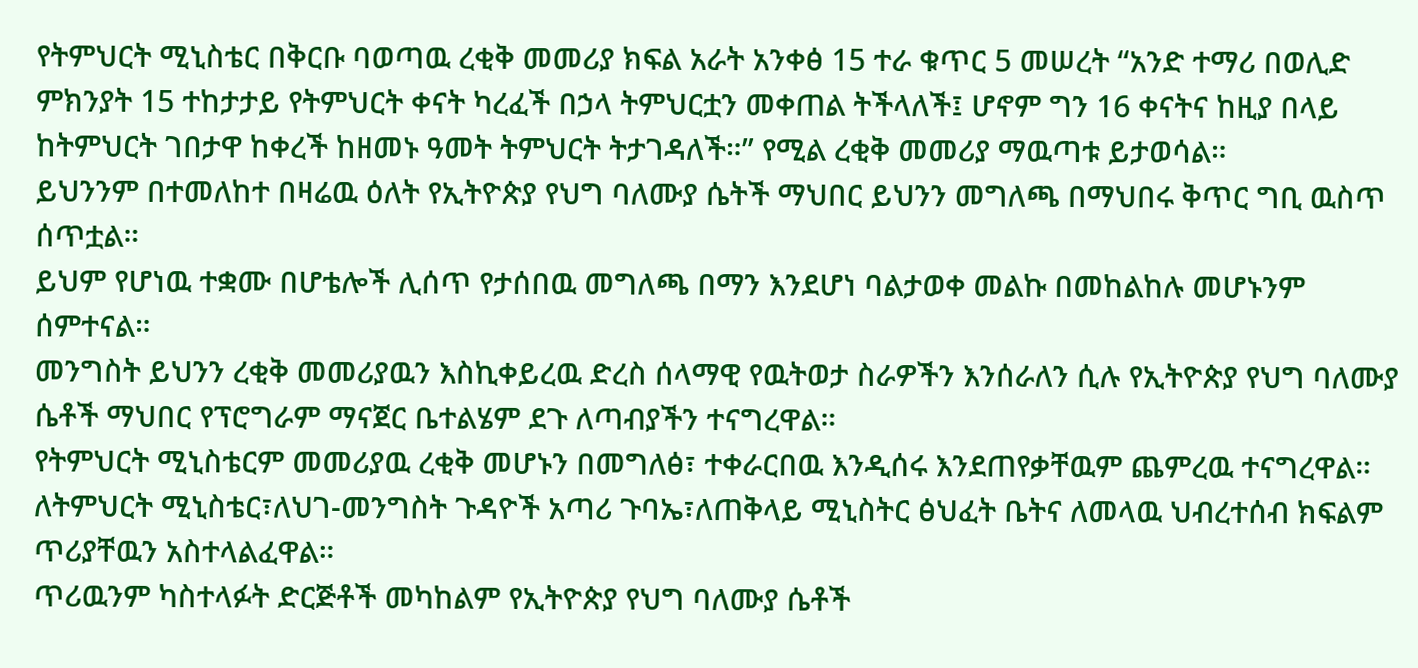የትምህርት ሚኒስቴር በቅርቡ ባወጣዉ ረቂቅ መመሪያ ክፍል አራት አንቀፅ 15 ተራ ቁጥር 5 መሠረት “አንድ ተማሪ በወሊድ ምክንያት 15 ተከታታይ የትምህርት ቀናት ካረፈች በኃላ ትምህርቷን መቀጠል ትችላለች፤ ሆኖም ግን 16 ቀናትና ከዚያ በላይ ከትምህርት ገበታዋ ከቀረች ከዘመኑ ዓመት ትምህርት ትታገዳለች።” የሚል ረቂቅ መመሪያ ማዉጣቱ ይታወሳል።
ይህንንም በተመለከተ በዛሬዉ ዕለት የኢትዮጵያ የህግ ባለሙያ ሴትች ማህበር ይህንን መግለጫ በማህበሩ ቅጥር ግቢ ዉስጥ ሰጥቷል።
ይህም የሆነዉ ተቋሙ በሆቴሎች ሊሰጥ የታሰበዉ መግለጫ በማን እንደሆነ ባልታወቀ መልኩ በመከልከሉ መሆኑንም ሰምተናል።
መንግስት ይህንን ረቂቅ መመሪያዉን እስኪቀይረዉ ድረስ ሰላማዊ የዉትወታ ስራዎችን እንሰራለን ሲሉ የኢትዮጵያ የህግ ባለሙያ ሴቶች ማህበር የፕሮግራም ማናጀር ቤተልሄም ደጉ ለጣብያችን ተናግረዋል።
የትምህርት ሚኒስቴርም መመሪያዉ ረቂቅ መሆኑን በመግለፅ፣ ተቀራርበዉ እንዲሰሩ እንደጠየቃቸዉም ጨምረዉ ተናግረዋል።
ለትምህርት ሚኒስቴር፣ለህገ-መንግስት ጉዳዮች አጣሪ ጉባኤ፣ለጠቅላይ ሚኒስትር ፅህፈት ቤትና ለመላዉ ህብረተሰብ ክፍልም ጥሪያቸዉን አስተላልፈዋል።
ጥሪዉንም ካስተላፉት ድርጅቶች መካከልም የኢትዮጵያ የህግ ባለሙያ ሴቶች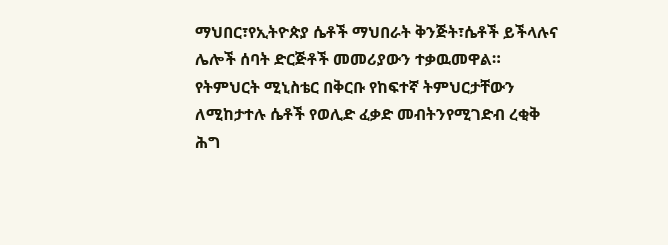ማህበር፣የኢትዮጵያ ሴቶች ማህበራት ቅንጅት፣ሴቶች ይችላሉና ሌሎች ሰባት ድርጅቶች መመሪያውን ተቃዉመዋል።
የትምህርት ሚኒስቴር በቅርቡ የከፍተኛ ትምህርታቸውን ለሚከታተሉ ሴቶች የወሊድ ፈቃድ መብትንየሚገድብ ረቂቅ ሕግ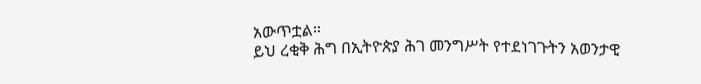አውጥቷል።
ይህ ረቂቅ ሕግ በኢትዮጵያ ሕገ መንግሥት የተደነገጉትን አወንታዊ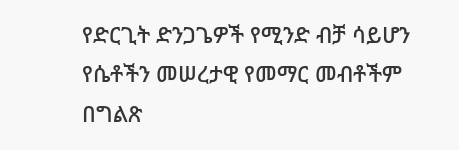የድርጊት ድንጋጌዎች የሚንድ ብቻ ሳይሆን የሴቶችን መሠረታዊ የመማር መብቶችም በግልጽ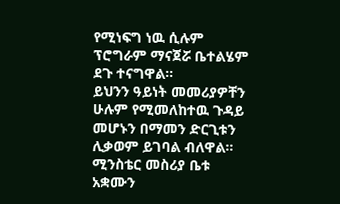የሚነፍግ ነዉ ሲሉም ፕሮግራም ማናጀሯ ቤተልሄም ደጉ ተናግዋል።
ይህንን ዓይነት መመሪያዎቸን ሁሉም የሚመለከተዉ ጉዳይ መሆኑን በማመን ድርጊቱን ሊቃወም ይገባል ብለዋል።
ሚንስቴር መስሪያ ቤቱ አቋሙን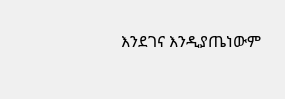እንደገና እንዲያጤነውም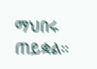ማህበሩ ጠይቋል።